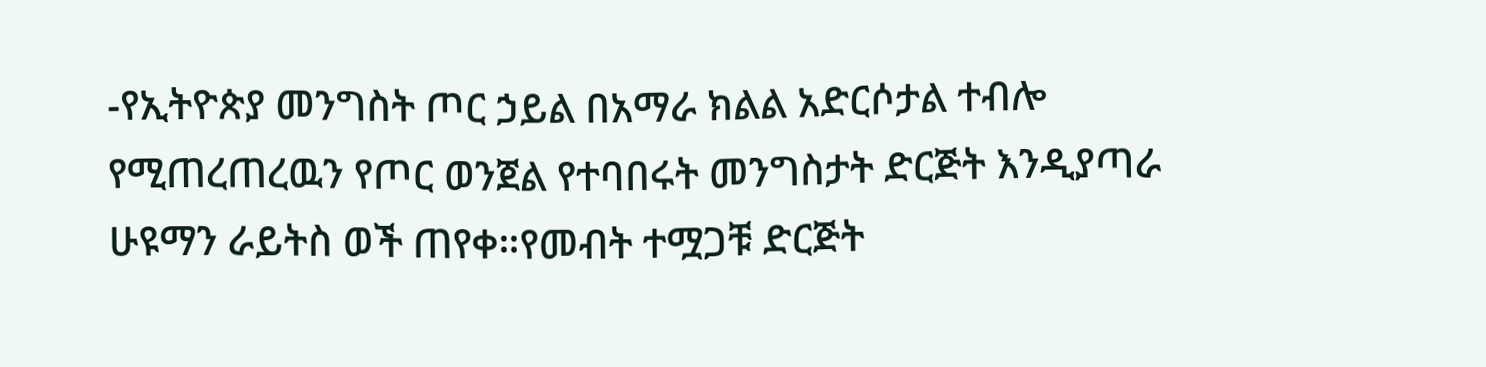-የኢትዮጵያ መንግስት ጦር ኃይል በአማራ ክልል አድርሶታል ተብሎ የሚጠረጠረዉን የጦር ወንጀል የተባበሩት መንግስታት ድርጅት እንዲያጣራ ሁዩማን ራይትስ ወች ጠየቀ።የመብት ተሟጋቹ ድርጅት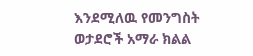እንደሚለዉ የመንግስት ወታደሮች አማራ ክልል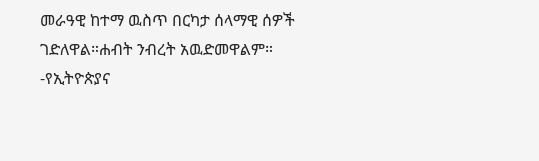መራዓዊ ከተማ ዉስጥ በርካታ ሰላማዊ ሰዎች ገድለዋል።ሐብት ንብረት አዉድመዋልም።
-የኢትዮጵያና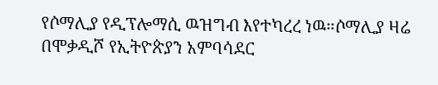የሶማሊያ የዲፕሎማሲ ዉዝግብ እየተካረረ ነዉ።ሶማሊያ ዛሬ በሞቃዲሾ የኢትዮጵያን አምባሳደር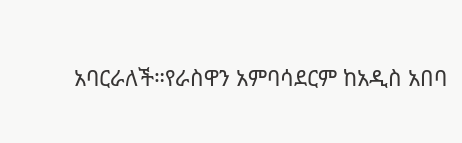አባርራለች።የራስዋን አምባሳደርም ከአዲስ አበባ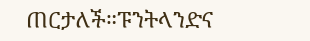ጠርታለች።ፑንትላንድና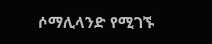ሶማሊላንድ የሚገኙ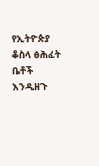የኢትዮጵያ ቆስላ ፅሕፈት ቤቶች እንዲዘጉ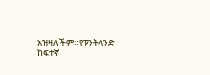አዝዛለችም።የፑንትላንድ ከፍተኛ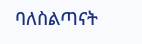ባለስልጣናት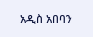አዲስ አበባን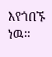እየጎበኙ ነዉ።